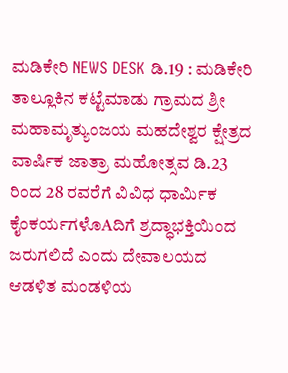ಮಡಿಕೇರಿ NEWS DESK ಡಿ.19 : ಮಡಿಕೇರಿ ತಾಲ್ಲೂಕಿನ ಕಟ್ಟೆಮಾಡು ಗ್ರಾಮದ ಶ್ರೀ ಮಹಾಮೃತ್ಯುಂಜಯ ಮಹದೇಶ್ವರ ಕ್ಷೇತ್ರದ ವಾರ್ಷಿಕ ಜಾತ್ರಾ ಮಹೋತ್ಸವ ಡಿ.23 ರಿಂದ 28 ರವರೆಗೆ ವಿವಿಧ ಧಾರ್ಮಿಕ ಕೈಂಕರ್ಯಗಳೊAದಿಗೆ ಶ್ರದ್ಧಾಭಕ್ತಿಯಿಂದ ಜರುಗಲಿದೆ ಎಂದು ದೇವಾಲಯದ ಆಡಳಿತ ಮಂಡಳಿಯ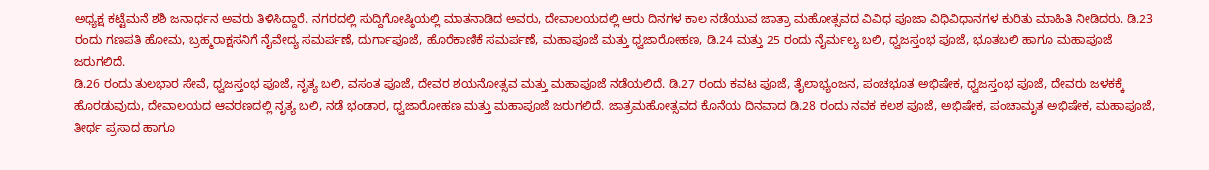ಅಧ್ಯಕ್ಷ ಕಟ್ಟೆಮನೆ ಶಶಿ ಜನಾರ್ಧನ ಅವರು ತಿಳಿಸಿದ್ದಾರೆ. ನಗರದಲ್ಲಿ ಸುದ್ದಿಗೋಷ್ಠಿಯಲ್ಲಿ ಮಾತನಾಡಿದ ಅವರು, ದೇವಾಲಯದಲ್ಲಿ ಆರು ದಿನಗಳ ಕಾಲ ನಡೆಯುವ ಜಾತ್ರಾ ಮಹೋತ್ಸವದ ವಿವಿಧ ಪೂಜಾ ವಿಧಿವಿಧಾನಗಳ ಕುರಿತು ಮಾಹಿತಿ ನೀಡಿದರು. ಡಿ.23 ರಂದು ಗಣಪತಿ ಹೋಮ, ಬ್ರಹ್ಮರಾಕ್ಷಸನಿಗೆ ನೈವೇದ್ಯ ಸಮರ್ಪಣೆ, ದುರ್ಗಾಪೂಜೆ, ಹೊರೆಕಾಣಿಕೆ ಸಮರ್ಪಣೆ, ಮಹಾಪೂಜೆ ಮತ್ತು ಧ್ವಜಾರೋಹಣ, ಡಿ.24 ಮತ್ತು 25 ರಂದು ನೈರ್ಮಲ್ಯ ಬಲಿ, ಧ್ವಜಸ್ತಂಭ ಪೂಜೆ, ಭೂತಬಲಿ ಹಾಗೂ ಮಹಾಪೂಜೆ ಜರುಗಲಿದೆ.
ಡಿ.26 ರಂದು ತುಲಭಾರ ಸೇವೆ, ಧ್ವಜಸ್ತಂಭ ಪೂಜೆ, ನೃತ್ಯ ಬಲಿ, ವಸಂತ ಪೂಜೆ, ದೇವರ ಶಯನೋತ್ಸವ ಮತ್ತು ಮಹಾಪೂಜೆ ನಡೆಯಲಿದೆ. ಡಿ.27 ರಂದು ಕವಟ ಪೂಜೆ, ತೈಲಾಭ್ಯಂಜನ, ಪಂಚಭೂತ ಅಭಿಷೇಕ, ಧ್ವಜಸ್ತಂಭ ಪೂಜೆ, ದೇವರು ಜಳಕಕ್ಕೆ ಹೊರಡುವುದು, ದೇವಾಲಯದ ಆವರಣದಲ್ಲಿ ನೃತ್ಯ ಬಲಿ, ನಡೆ ಭಂಡಾರ, ಧ್ವಜಾರೋಹಣ ಮತ್ತು ಮಹಾಪೂಜೆ ಜರುಗಲಿದೆ. ಜಾತ್ರಮಹೋತ್ಸವದ ಕೊನೆಯ ದಿನವಾದ ಡಿ.28 ರಂದು ನವಕ ಕಲಶ ಪೂಜೆ, ಅಭಿಷೇಕ, ಪಂಚಾಮೃತ ಅಭಿಷೇಕ, ಮಹಾಪೂಜೆ, ತೀರ್ಥ ಪ್ರಸಾದ ಹಾಗೂ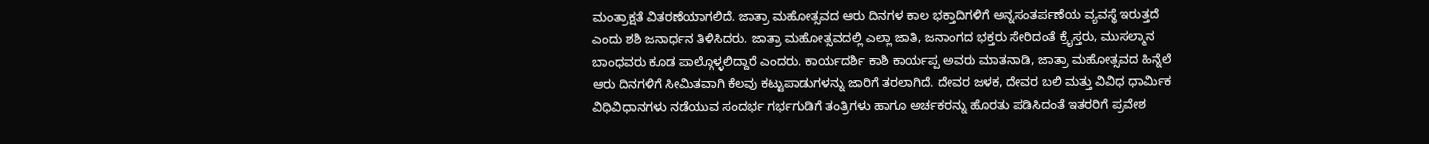ಮಂತ್ರಾಕ್ಷತೆ ವಿತರಣೆಯಾಗಲಿದೆ. ಜಾತ್ರಾ ಮಹೋತ್ಸವದ ಆರು ದಿನಗಳ ಕಾಲ ಭಕ್ತಾದಿಗಳಿಗೆ ಅನ್ನಸಂತರ್ಪಣೆಯ ವ್ಯವಸ್ಥೆ ಇರುತ್ತದೆ ಎಂದು ಶಶಿ ಜನಾರ್ಧನ ತಿಳಿಸಿದರು. ಜಾತ್ರಾ ಮಹೋತ್ಸವದಲ್ಲಿ ಎಲ್ಲಾ ಜಾತಿ, ಜನಾಂಗದ ಭಕ್ತರು ಸೇರಿದಂತೆ ಕ್ರೈಸ್ತರು, ಮುಸಲ್ಮಾನ ಬಾಂಧವರು ಕೂಡ ಪಾಲ್ಗೊಳ್ಳಲಿದ್ದಾರೆ ಎಂದರು. ಕಾರ್ಯದರ್ಶಿ ಕಾಶಿ ಕಾರ್ಯಪ್ಪ ಅವರು ಮಾತನಾಡಿ, ಜಾತ್ರಾ ಮಹೋತ್ಸವದ ಹಿನ್ನೆಲೆ ಆರು ದಿನಗಳಿಗೆ ಸೀಮಿತವಾಗಿ ಕೆಲವು ಕಟ್ಟುಪಾಡುಗಳನ್ನು ಜಾರಿಗೆ ತರಲಾಗಿದೆ. ದೇವರ ಜಳಕ, ದೇವರ ಬಲಿ ಮತ್ತು ವಿವಿಧ ಧಾರ್ಮಿಕ ವಿಧಿವಿಧಾನಗಳು ನಡೆಯುವ ಸಂದರ್ಭ ಗರ್ಭಗುಡಿಗೆ ತಂತ್ರಿಗಳು ಹಾಗೂ ಅರ್ಚಕರನ್ನು ಹೊರತು ಪಡಿಸಿದಂತೆ ಇತರರಿಗೆ ಪ್ರವೇಶ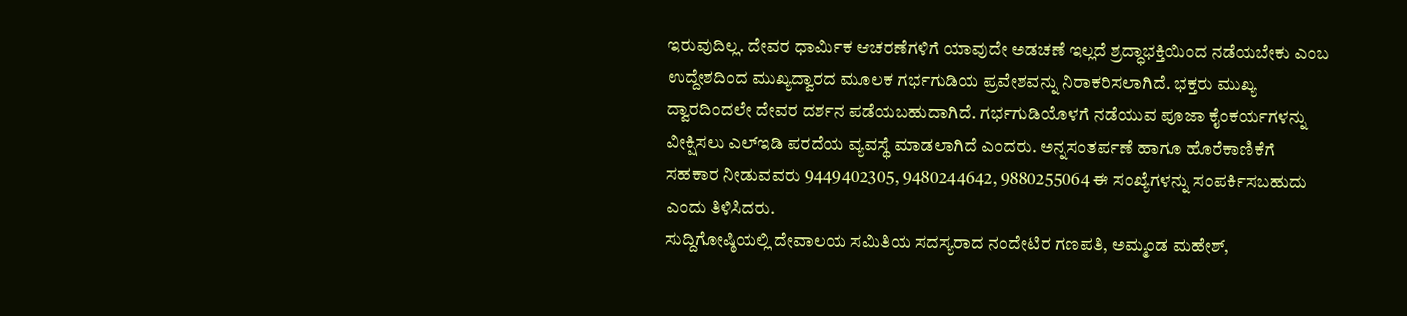ಇರುವುದಿಲ್ಲ. ದೇವರ ಧಾರ್ಮಿಕ ಆಚರಣೆಗಳಿಗೆ ಯಾವುದೇ ಅಡಚಣೆ ಇಲ್ಲದೆ ಶ್ರದ್ಧಾಭಕ್ತಿಯಿಂದ ನಡೆಯಬೇಕು ಎಂಬ ಉದ್ದೇಶದಿಂದ ಮುಖ್ಯದ್ವಾರದ ಮೂಲಕ ಗರ್ಭಗುಡಿಯ ಪ್ರವೇಶವನ್ನು ನಿರಾಕರಿಸಲಾಗಿದೆ. ಭಕ್ತರು ಮುಖ್ಯ ದ್ವಾರದಿಂದಲೇ ದೇವರ ದರ್ಶನ ಪಡೆಯಬಹುದಾಗಿದೆ. ಗರ್ಭಗುಡಿಯೊಳಗೆ ನಡೆಯುವ ಪೂಜಾ ಕೈಂಕರ್ಯಗಳನ್ನು ವೀಕ್ಷಿಸಲು ಎಲ್ಇಡಿ ಪರದೆಯ ವ್ಯವಸ್ಥೆ ಮಾಡಲಾಗಿದೆ ಎಂದರು. ಅನ್ನಸಂತರ್ಪಣೆ ಹಾಗೂ ಹೊರೆಕಾಣಿಕೆಗೆ ಸಹಕಾರ ನೀಡುವವರು 9449402305, 9480244642, 9880255064 ಈ ಸಂಖ್ಯೆಗಳನ್ನು ಸಂಪರ್ಕಿಸಬಹುದು ಎಂದು ತಿಳಿಸಿದರು.
ಸುದ್ದಿಗೋಷ್ಠಿಯಲ್ಲಿ ದೇವಾಲಯ ಸಮಿತಿಯ ಸದಸ್ಯರಾದ ನಂದೇಟಿರ ಗಣಪತಿ, ಅಮ್ಮಂಡ ಮಹೇಶ್,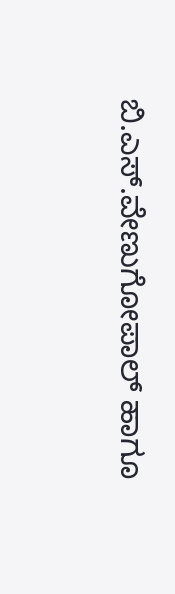ಬಿ.ಎಸ್.ವೇಣುಗೋಪಾಲ್ ಹಾಗೂ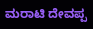ಮರಾಟಿ ದೇವಪ್ಪ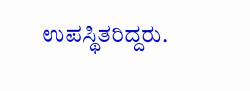ಉಪಸ್ಥಿತರಿದ್ದರು.